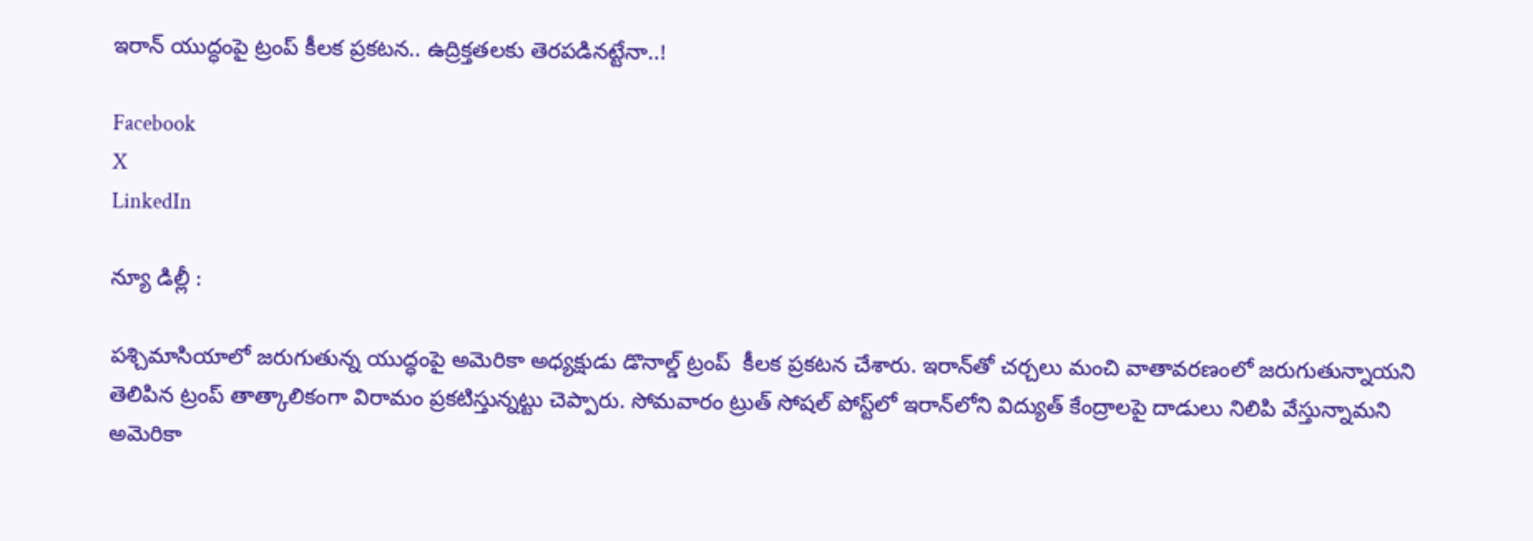ఇరాన్ యుద్ధంపై ట్రంప్ కీలక ప్రకటన.. ఉద్రిక్తతలకు తెరపడినట్టేనా..!

Facebook
X
LinkedIn

న్యూ డిల్లీ :

పశ్చిమాసియాలో జరుగుతున్న యుద్ధంపై అమెరికా అధ్యక్షుడు డొనాల్డ్ ట్రంప్  కీలక ప్రకటన చేశారు. ఇరాన్‌తో చర్చలు మంచి వాతావరణంలో జరుగుతున్నాయని తెలిపిన ట్రంప్‌ తాత్కాలికంగా విరామం ప్రకటిస్తున్నట్టు చెప్పారు. సోమవారం ట్రుత్ సోషల్‌ పోస్ట్‌లో ఇరాన్‌లోని విద్యుత్ కేంద్రాలపై దాడులు నిలిపి వేస్తున్నామని అమెరికా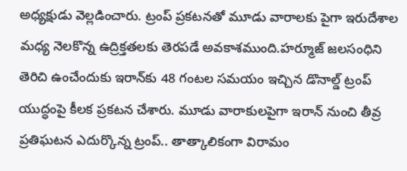అధ్యక్షుడు వెల్లడించారు. ట్రంప్ ప్రకటనతో మూడు వారాలకు పైగా ఇరుదేశాల మధ్య నెలకొన్న ఉద్రిక్తతలకు తెరపడే అవకాశముంది.హర్మూజ్ జలసంధిని తెరిచి ఉంచేందుకు ఇరాన్‌కు 48 గంటల సమయం ఇచ్చిన డొనాల్డ్ ట్రంప్ యుద్ధంపై కీలక ప్రకటన చేశారు. మూడు వారాకులపైగా ఇరాన్‌ నుంచి తీవ్ర ప్రతిఘటన ఎదుర్కొన్న ట్రంప్.. తాత్కాలికంగా విరామం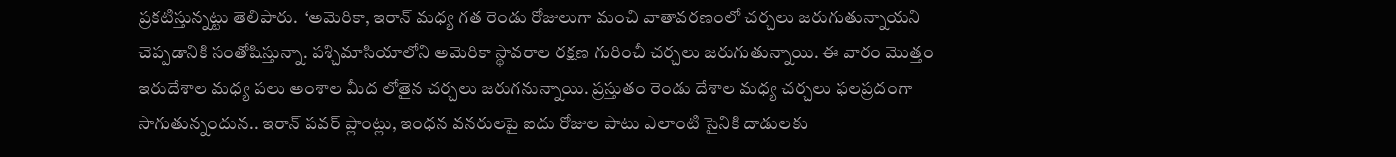ప్రకటిస్తున్నట్టు తెలిపారు.  ‘అమెరికా, ఇరాన్ మధ్య గత రెండు రోజులుగా మంచి వాతావరణంలో చర్చలు జరుగుతున్నాయని చెప్పడానికి సంతోషిస్తున్నా. పశ్చిమాసియాలోని అమెరికా స్థావరాల రక్షణ గురించీ చర్చలు జరుగుతున్నాయి. ఈ వారం మొత్తం ఇరుదేశాల మధ్య పలు అంశాల మీద లోతైన చర్చలు జరుగనున్నాయి. ప్రస్తుతం రెండు దేశాల మధ్య చర్చలు ఫలప్రదంగా సాగుతున్నందున.. ఇరాన్ పవర్ ప్లాంట్లు, ఇంధన వనరులపై ఐదు రోజుల పాటు ఎలాంటి సైనికి దాడులకు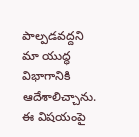పాల్పడవద్దని మా యుద్ధ విభాగానికి ఆదేశాలిచ్చాను. ఈ విషయంపై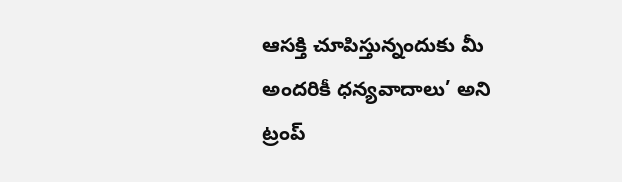ఆసక్తి చూపిస్తున్నందుకు మీ అందరికీ ధన్యవాదాలు’ అని ట్రంప్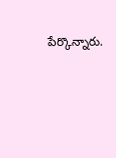పేర్కొన్నారు.